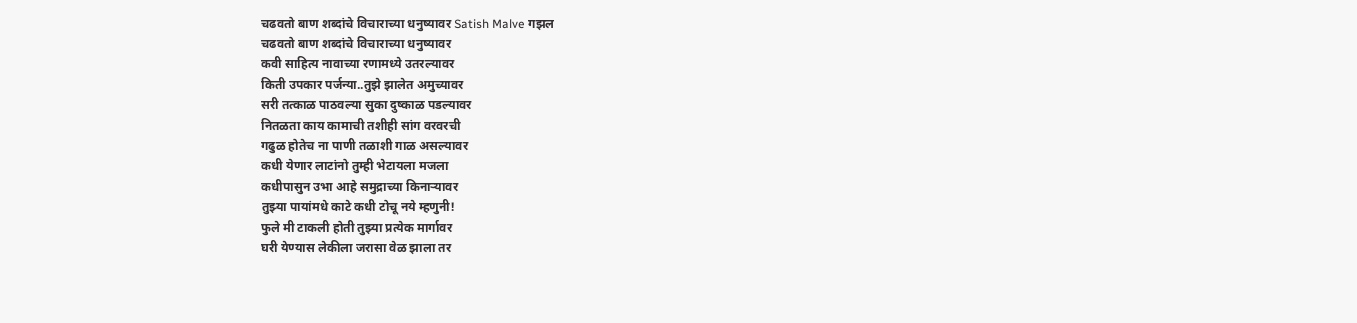चढवतो बाण शब्दांचे विचाराच्या धनुष्यावर Satish Malve गझल
चढवतो बाण शब्दांचे विचाराच्या धनुष्यावर
कवी साहित्य नावाच्या रणामध्ये उतरल्यावर
किती उपकार पर्जन्या..तुझे झालेत अमुच्यावर
सरी तत्काळ पाठवल्या सुका दुष्काळ पडल्यावर
नितळता काय कामाची तशीही सांग वरवरची
गढुळ होतेच ना पाणी तळाशी गाळ असल्यावर
कधी येणार लाटांनो तुम्ही भेटायला मजला
कधीपासुन उभा आहे समुद्राच्या किनाऱ्यावर
तुझ्या पायांमधे काटे कधी टोचू नये म्हणुनी!
फुले मी टाकली होती तुझ्या प्रत्येक मार्गावर
घरी येण्यास लेकीला जरासा वेळ झाला तर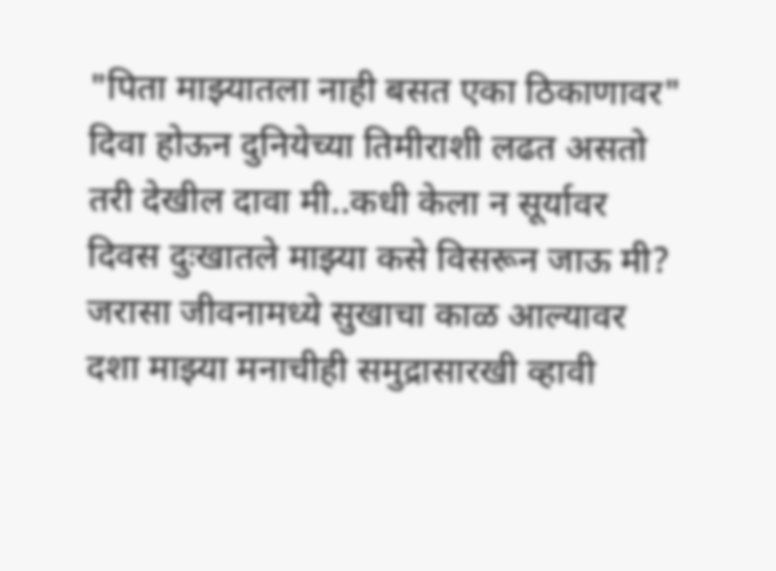"पिता माझ्यातला नाही बसत एका ठिकाणावर"
दिवा होऊन दुनियेच्या तिमीराशी लढत असतो
तरी देखील दावा मी..कधी केला न सूर्यावर
दिवस दुःखातले माझ्या कसे विसरून जाऊ मी?
जरासा जीवनामध्ये सुखाचा काळ आल्यावर
दशा माझ्या मनाचीही समुद्रासारखी व्हावी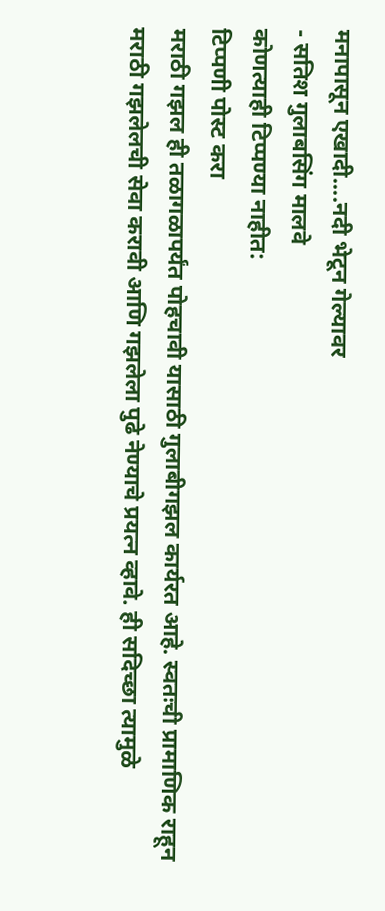मनापासून एखादी....नदी भेटून गेल्यावर
- सतिश गुलाबसिंग मालवे
कोणत्याही टिप्पण्या नाहीत:
टिप्पणी पोस्ट करा
मराठी गझल ही तळागळापर्यंत पोहचावी यासाठी गुलाबीगझल कार्यरत आहे. स्वतःची प्रामाणिक राहून मराठी गझलेलची सेवा करावी आणि गझलेला पुढे नेण्याचे प्रयत्न व्हावे. ही सदिच्छा त्यामुळे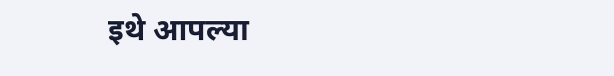इथे आपल्या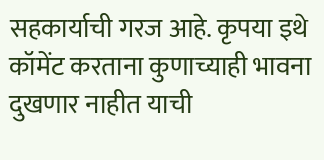सहकार्याची गरज आहे. कृपया इथे कॉमेंट करताना कुणाच्याही भावना दुखणार नाहीत याची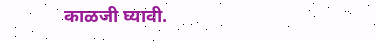काळजी घ्यावी.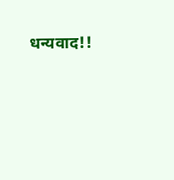धन्यवाद!!